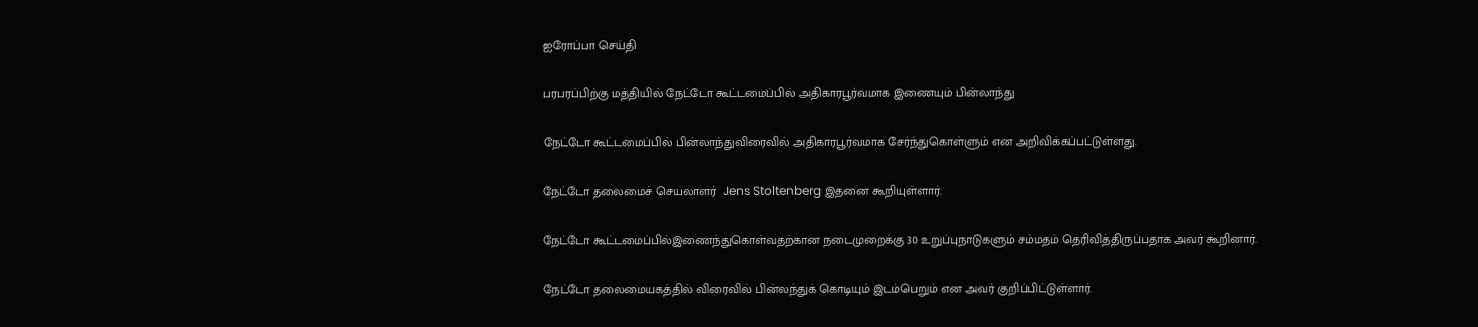ஐரோப்பா செய்தி

பரபரப்பிற்கு மத்தியில் நேட்டோ கூட்டமைப்பில் அதிகாரபூர்வமாக இணையும் பின்லாந்து

நேட்டோ கூட்டமைப்பில் பின்லாந்துவிரைவில் அதிகாரபூர்வமாக சேர்ந்துகொள்ளும் என அறிவிக்கப்பட்டுள்ளது.

நேட்டோ தலைமைச் செயலாளர்  Jens Stoltenberg இதனை கூறியுள்ளார்.

நேட்டோ கூட்டமைப்பில்இணைந்துகொள்வதற்கான நடைமுறைக்கு 30 உறுப்புநாடுகளும் சம்மதம் தெரிவித்திருப்பதாக அவர் கூறினார்.

நேட்டோ தலைமையகத்தில் விரைவில் பின்லந்துக் கொடியும் இடம்பெறும் என அவர் குறிப்பிட்டுள்ளார்.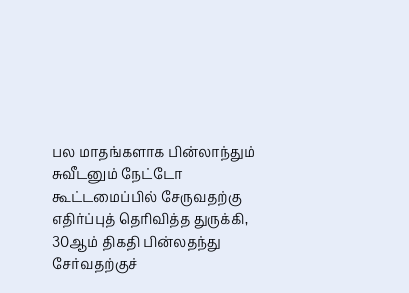பல மாதங்களாக பின்லாந்தும் சுவீடனும் நேட்டோ கூட்டமைப்பில் சேருவதற்கு எதிர்ப்புத் தெரிவித்த துருக்கி,  30ஆம் திகதி பின்லதந்து சேர்வதற்குச்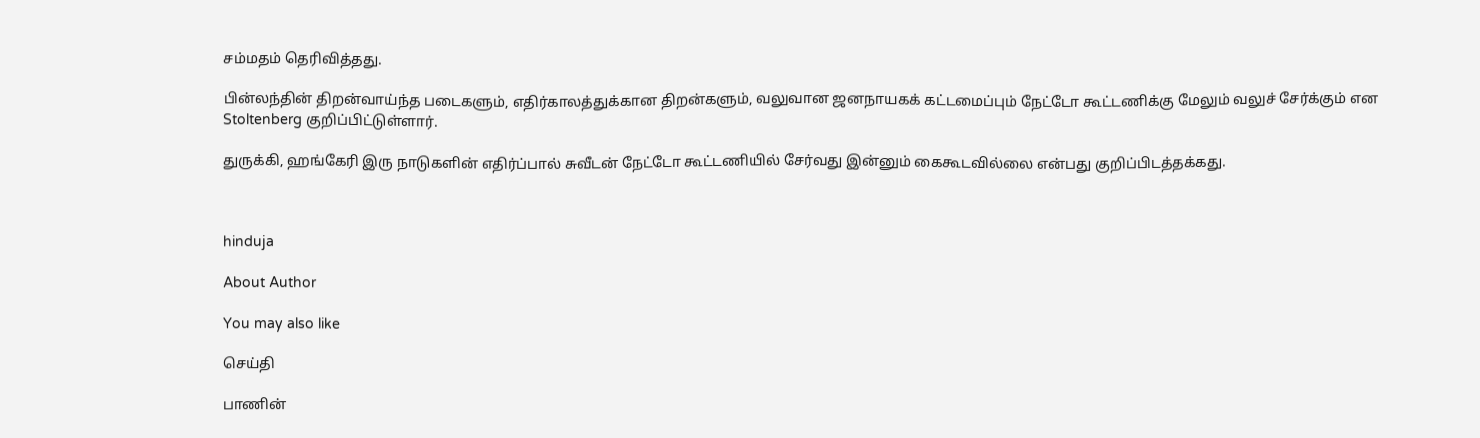சம்மதம் தெரிவித்தது.

பின்லந்தின் திறன்வாய்ந்த படைகளும், எதிர்காலத்துக்கான திறன்களும், வலுவான ஜனநாயகக் கட்டமைப்பும் நேட்டோ கூட்டணிக்கு மேலும் வலுச் சேர்க்கும் என Stoltenberg குறிப்பிட்டுள்ளார்.

துருக்கி, ஹங்கேரி இரு நாடுகளின் எதிர்ப்பால் சுவீடன் நேட்டோ கூட்டணியில் சேர்வது இன்னும் கைகூடவில்லை என்பது குறிப்பிடத்தக்கது.



hinduja

About Author

You may also like

செய்தி

பாணின்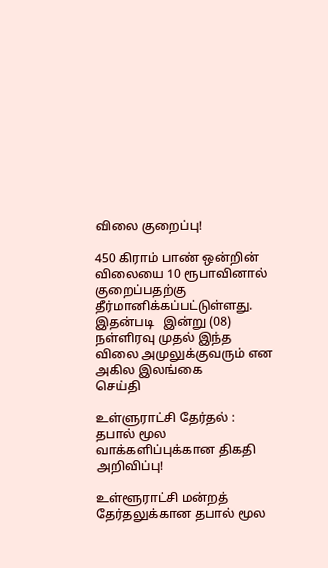விலை குறைப்பு!

450 கிராம் பாண் ஒன்றின் விலையை 10 ரூபாவினால் குறைப்பதற்கு தீர்மானிக்கப்பட்டுள்ளது. இதன்படி   இன்று (08) நள்ளிரவு முதல் இந்த விலை அமுலுக்குவரும் என அகில இலங்கை
செய்தி

உள்ளுராட்சி தேர்தல் : தபால் மூல வாக்களிப்புக்கான திகதி அறிவிப்பு!

உள்ளூராட்சி மன்றத் தேர்தலுக்கான தபால் மூல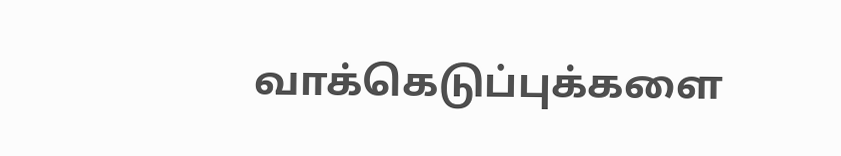வாக்கெடுப்புக்களை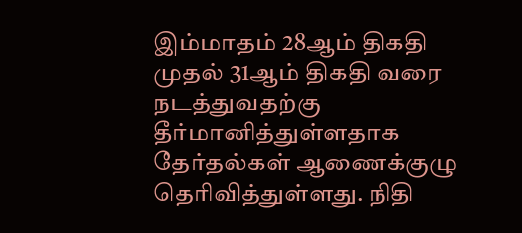இம்மாதம் 28ஆம் திகதி முதல் 31ஆம் திகதி வரை நடத்துவதற்கு தீர்மானித்துள்ளதாக தேர்தல்கள் ஆணைக்குழு தெரிவித்துள்ளது. நிதி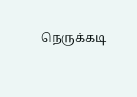நெருக்கடி